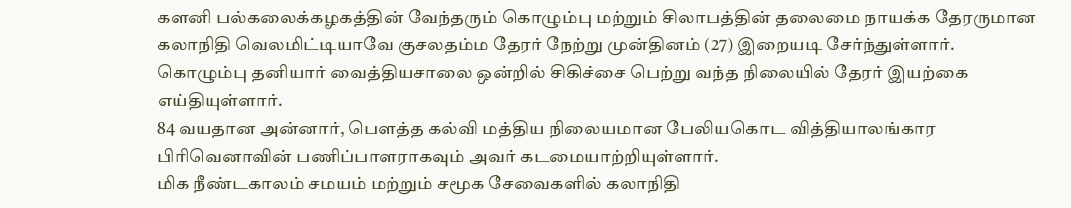களனி பல்கலைக்கழகத்தின் வேந்தரும் கொழும்பு மற்றும் சிலாபத்தின் தலைமை நாயக்க தேரருமான கலாநிதி வெலமிட்டியாவே குசலதம்ம தேரர் நேற்று முன்தினம் (27) இறையடி சேர்ந்துள்ளார்.
கொழும்பு தனியார் வைத்தியசாலை ஒன்றில் சிகிச்சை பெற்று வந்த நிலையில் தேரர் இயற்கை எய்தியுள்ளார்.
84 வயதான அன்னார், பௌத்த கல்வி மத்திய நிலையமான பேலியகொட வித்தியாலங்கார பிரிவெனாவின் பணிப்பாளராகவும் அவர் கடமையாற்றியுள்ளார்.
மிக நீண்டகாலம் சமயம் மற்றும் சமூக சேவைகளில் கலாநிதி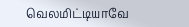வெலமிட்டியாவே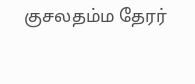குசலதம்ம தேரர்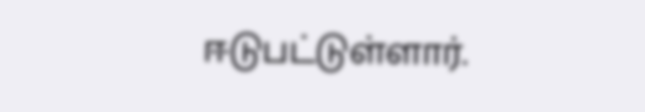ஈடுபட்டுள்ளார்.